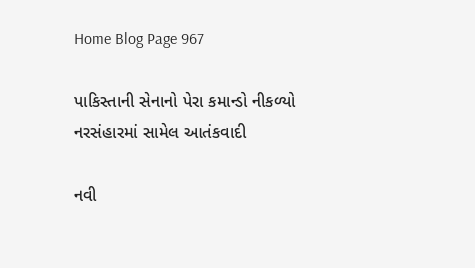Home Blog Page 967

પાકિસ્તાની સેનાનો પેરા કમાન્ડો નીકળ્યો નરસંહારમાં સામેલ આતંકવાદી

નવી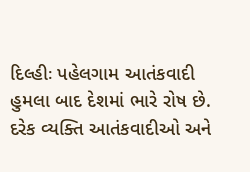દિલ્હીઃ પહેલગામ આતંકવાદી હુમલા બાદ દેશમાં ભારે રોષ છે. દરેક વ્યક્તિ આતંકવાદીઓ અને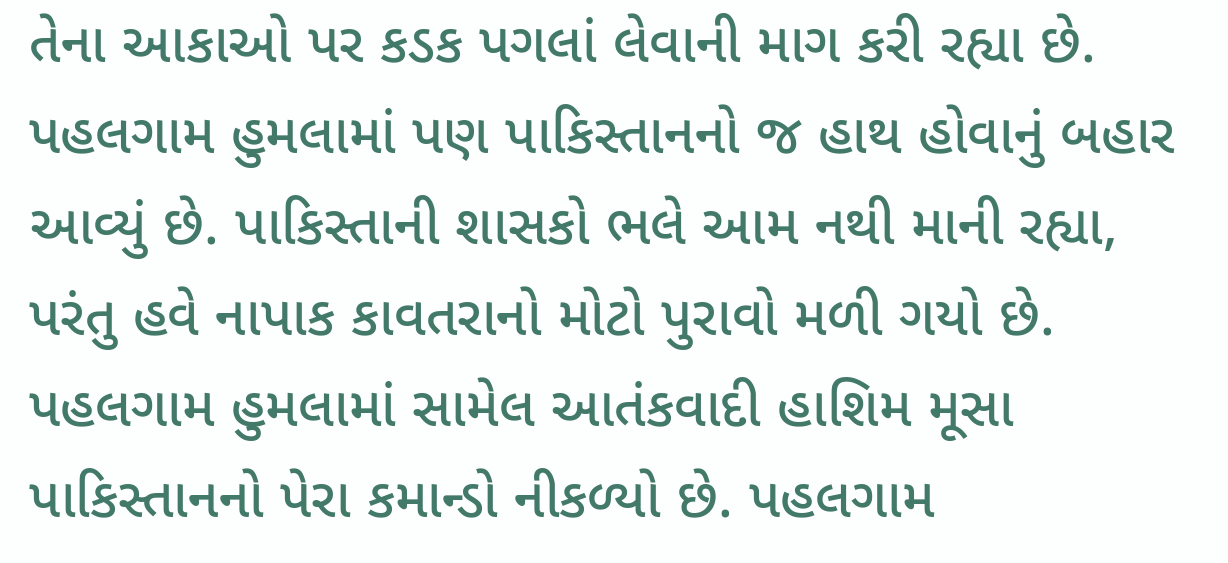તેના આકાઓ પર કડક પગલાં લેવાની માગ કરી રહ્યા છે. પહલગામ હુમલામાં પણ પાકિસ્તાનનો જ હાથ હોવાનું બહાર આવ્યું છે. પાકિસ્તાની શાસકો ભલે આમ નથી માની રહ્યા, પરંતુ હવે નાપાક કાવતરાનો મોટો પુરાવો મળી ગયો છે. પહલગામ હુમલામાં સામેલ આતંકવાદી હાશિમ મૂસા પાકિસ્તાનનો પેરા કમાન્ડો નીકળ્યો છે. પહલગામ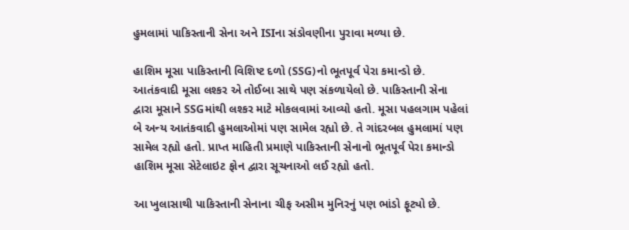હુમલામાં પાકિસ્તાની સેના અને ISIના સંડોવણીના પુરાવા મળ્યા છે.

હાશિમ મૂસા પાકિસ્તાની વિશિષ્ટ દળો (SSG)નો ભૂતપૂર્વ પેરા કમાન્ડો છે. આતંકવાદી મૂસા લશ્કર એ તોઈબા સાથે પણ સંકળાયેલો છે. પાકિસ્તાની સેના દ્વારા મૂસાને SSGમાંથી લશ્કર માટે મોકલવામાં આવ્યો હતો. મૂસા પહલગામ પહેલાં બે અન્ય આતંકવાદી હુમલાઓમાં પણ સામેલ રહ્યો છે. તે ગાંદરબલ હુમલામાં પણ સામેલ રહ્યો હતો. પ્રાપ્ત માહિતી પ્રમાણે પાકિસ્તાની સેનાનો ભૂતપૂર્વ પેરા કમાન્ડો હાશિમ મૂસા સેટેલાઇટ ફોન દ્વારા સૂચનાઓ લઈ રહ્યો હતો.

આ ખુલાસાથી પાકિસ્તાની સેનાના ચીફ અસીમ મુનિરનું પણ ભાંડો ફૂટ્યો છે.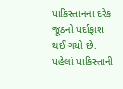પાકિસ્તાનના દરેક જૂઠનો પર્દાફાશ થઈ ગયો છે. પહેલાં પાકિસ્તાની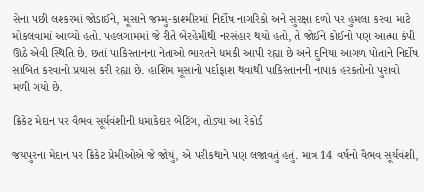સેના પછી લશ્કરમાં જોડાઈને, મૂસાને જમ્મુ-કાશ્મીરમાં નિર્દોષ નાગરિકો અને સુરક્ષા દળો પર હુમલા કરવા માટે મોકલવામાં આવ્યો હતો. પહલગામમાં જે રીતે બેરહેમીથી નરસંહાર થયો હતો, તે જોઈને કોઈનો પણ આત્મા કંપી ઊઠે એવી સ્થિતિ છે. છતાં પાકિસ્તાનના નેતાઓ ભારતને ધમકી આપી રહ્યા છે અને દુનિયા આગળ પોતાને નિર્દોષ સાબિત કરવાનો પ્રયાસ કરી રહ્યા છે. હાશિમ મૂસાનો પર્દાફાશ થવાથી પાકિસ્તાનની નાપાક હરકતોનો પુરાવો મળી ગયો છે.

ક્રિકેટ મેદાન પર વૈભવ સૂર્યવંશીની ધમાકેદાર બેટિંગ, તોડ્યા આ રેકોર્ડ

જયપુરના મેદાન પર ક્રિકેટ પ્રેમીઓએ જે જોયું, એ પરીકથાને પણ લજાવતું હતું. માત્ર 14 વર્ષનો વૈભવ સૂર્યવંશી,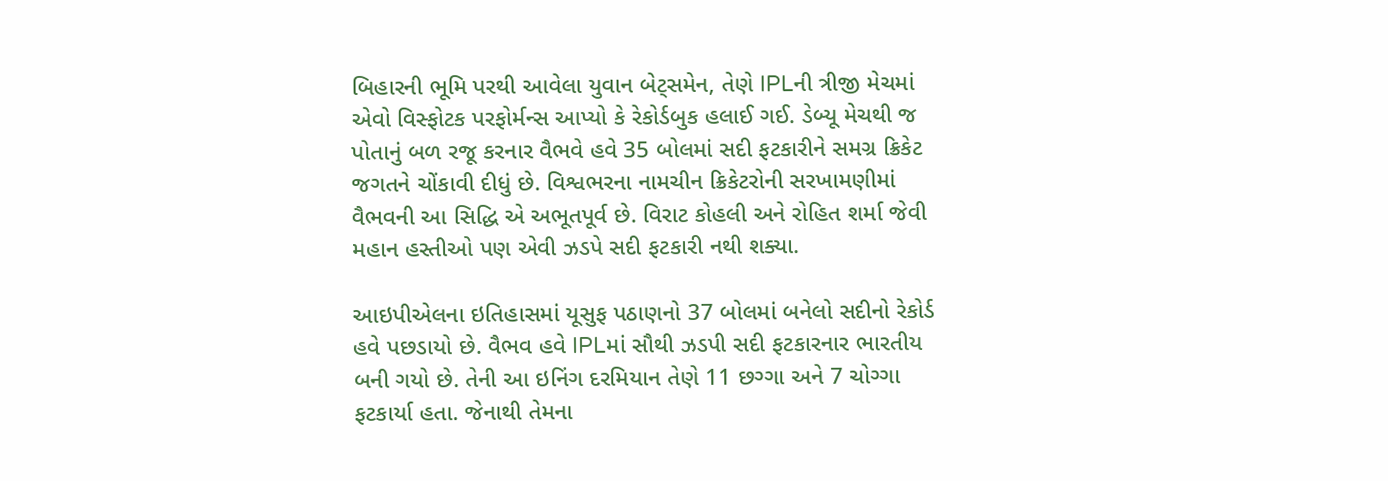બિહારની ભૂમિ પરથી આવેલા યુવાન બેટ્સમેન, તેણે IPLની ત્રીજી મેચમાં એવો વિસ્ફોટક પરફોર્મન્સ આપ્યો કે રેકોર્ડબુક હલાઈ ગઈ. ડેબ્યૂ મેચથી જ પોતાનું બળ રજૂ કરનાર વૈભવે હવે 35 બોલમાં સદી ફટકારીને સમગ્ર ક્રિકેટ જગતને ચોંકાવી દીધું છે. વિશ્વભરના નામચીન ક્રિકેટરોની સરખામણીમાં વૈભવની આ સિદ્ધિ એ અભૂતપૂર્વ છે. વિરાટ કોહલી અને રોહિત શર્મા જેવી મહાન હસ્તીઓ પણ એવી ઝડપે સદી ફટકારી નથી શક્યા.

આઇપીએલના ઇતિહાસમાં યૂસુફ પઠાણનો 37 બોલમાં બનેલો સદીનો રેકોર્ડ હવે પછડાયો છે. વૈભવ હવે IPLમાં સૌથી ઝડપી સદી ફટકારનાર ભારતીય બની ગયો છે. તેની આ ઇનિંગ દરમિયાન તેણે 11 છગ્ગા અને 7 ચોગ્ગા ફટકાર્યા હતા. જેનાથી તેમના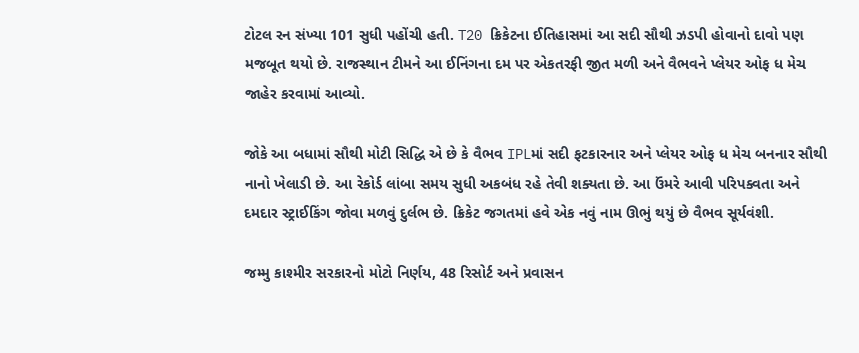ટોટલ રન સંખ્યા 101 સુધી પહોંચી હતી. T20 ક્રિકેટના ઈતિહાસમાં આ સદી સૌથી ઝડપી હોવાનો દાવો પણ મજબૂત થયો છે. રાજસ્થાન ટીમને આ ઈનિંગના દમ પર એકતરફી જીત મળી અને વૈભવને પ્લેયર ઓફ ધ મેચ જાહેર કરવામાં આવ્યો.

જોકે આ બધામાં સૌથી મોટી સિદ્ધિ એ છે કે વૈભવ IPLમાં સદી ફટકારનાર અને પ્લેયર ઓફ ધ મેચ બનનાર સૌથી નાનો ખેલાડી છે. આ રેકોર્ડ લાંબા સમય સુધી અકબંધ રહે તેવી શક્યતા છે. આ ઉંમરે આવી પરિપક્વતા અને દમદાર સ્ટ્રાઈકિંગ જોવા મળવું દુર્લભ છે. ક્રિકેટ જગતમાં હવે એક નવું નામ ઊભું થયું છે વૈભવ સૂર્યવંશી.

જમ્મુ કાશ્મીર સરકારનો મોટો નિર્ણય, 48 રિસોર્ટ અને પ્રવાસન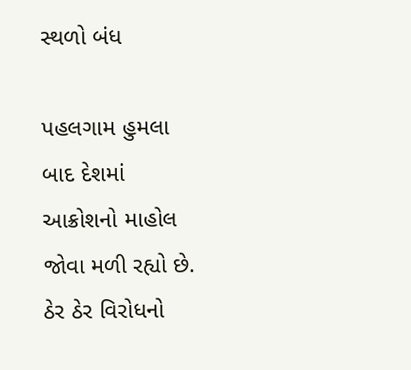સ્થળો બંધ

પહલગામ હુમલા બાદ દેશમાં આક્રોશનો માહોલ જોવા મળી રહ્યો છે. ઠેર ઠેર વિરોધનો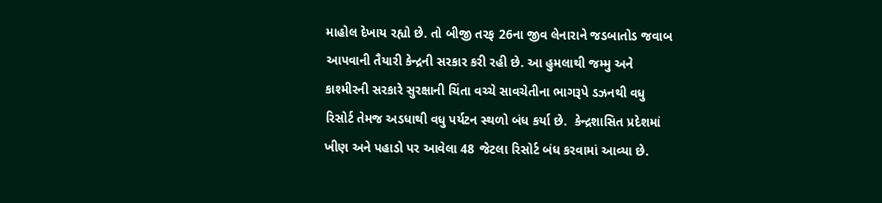માહોલ દેખાય રહ્યો છે. તો બીજી તરફ 26ના જીવ લેનારાને જડબાતોડ જવાબ આપવાની તૈયારી કેન્દ્રની સરકાર કરી રહી છે. આ હુમલાથી જમ્મુ અને કાશ્મીરની સરકારે સુરક્ષાની ચિંતા વચ્ચે સાવચેતીના ભાગરૂપે ડઝનથી વધુ રિસોર્ટ તેમજ અડધાથી વધુ પર્યટન સ્થળો બંધ કર્યા છે.  કેન્દ્રશાસિત પ્રદેશમાં ખીણ અને પહાડો પર આવેલા 48 જેટલા રિસોર્ટ બંધ કરવામાં આવ્યા છે.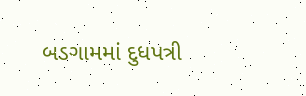બડગામમાં દુધપત્રી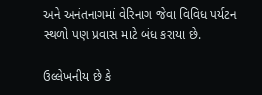અને અનંતનાગમાં વેરિનાગ જેવા વિવિધ પર્યટન સ્થળો પણ પ્રવાસ માટે બંધ કરાયા છે.

ઉલ્લેખનીય છે કે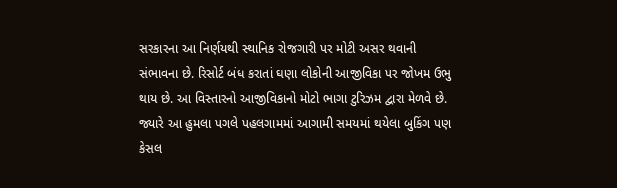સરકારના આ નિર્ણયથી સ્થાનિક રોજગારી પર મોટી અસર થવાની સંભાવના છે. રિસોર્ટ બંધ કરાતાં ઘણા લોકોની આજીવિકા પર જોખમ ઉભુ થાય છે. આ વિસ્તારનો આજીવિકાનો મોટો ભાગા ટુરિઝમ દ્વારા મેળવે છે. જ્યારે આ હુમલા પગલે પહલગામમાં આગામી સમયમાં થયેલા બુકિંગ પણ કેસલ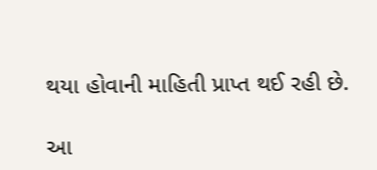થયા હોવાની માહિતી પ્રાપ્ત થઈ રહી છે.

આ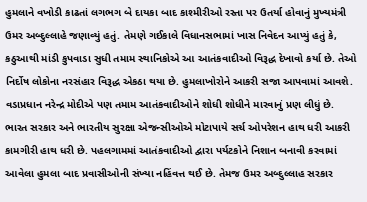હુમલાને વખોડી કાઢતાં લગભગ બે દાયકા બાદ કાશ્મીરીઓ રસ્તા પર ઉતર્યા હોવાનું મુખ્યમંત્રી ઉમર અબ્દુલ્લાહે જણાવ્યું હતું. તેમણે ગઈકાલે વિધાનસભામાં ખાસ નિવેદન આપ્યું હતું કે, કઠુઆથી માંડી કુપવાડા સુધી તમામ સ્થાનિકોએ આ આતંકવાદીઓ વિરૂદ્ધ દેખાવો કર્યા છે. તેઓ નિર્દોષ લોકોના નરસંહાર વિરૂદ્ધ એકઠા થયા છે. હુમલાખોરોને આકરી સજા આપવામાં આવશે. વડાપ્રધાન નરેન્દ્ર મોદીએ પણ તમામ આતંકવાદીઓને શોધી શોધીને મારવાનું પ્રણ લીધું છે. ભારત સરકાર અને ભારતીય સુરક્ષા એજન્સીઓએ મોટાપાયે સર્ચ ઓપરેશન હાથ ધરી આકરી કામગીરી હાથ ધરી છે. પહલગામમાં આતંકવાદીઓ દ્વારા પર્યટકોને નિશાન બનાવી કરવામાં આવેલા હુમલા બાદ પ્રવાસીઓની સંખ્યા નહિંવત્ત થઈ છે. તેમજ ઉમર અબ્દુલ્લાહ સરકાર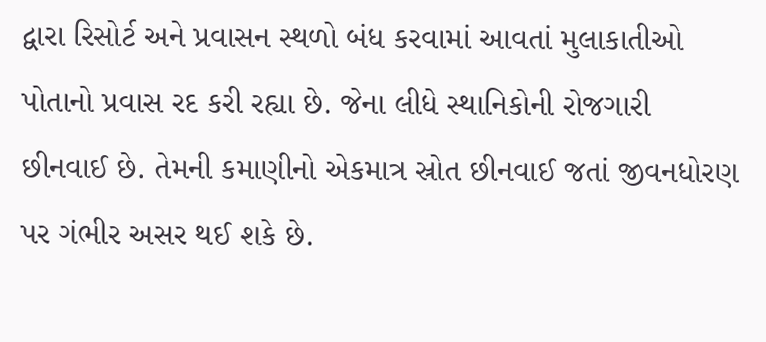દ્વારા રિસોર્ટ અને પ્રવાસન સ્થળો બંધ કરવામાં આવતાં મુલાકાતીઓ પોતાનો પ્રવાસ રદ કરી રહ્યા છે. જેના લીધે સ્થાનિકોની રોજગારી છીનવાઈ છે. તેમની કમાણીનો એકમાત્ર સ્રોત છીનવાઈ જતાં જીવનધોરણ પર ગંભીર અસર થઈ શકે છે.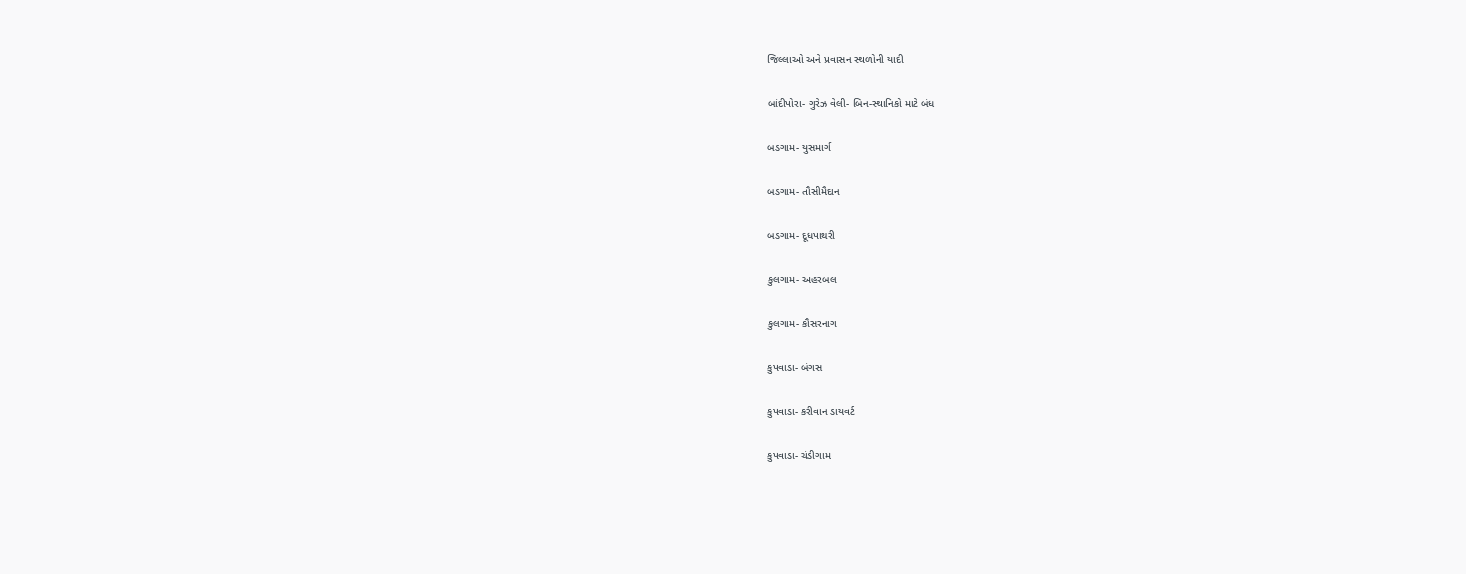જિલ્લાઓ અને પ્રવાસન સ્થળોની યાદી

બાંદીપોરા- ગુરેઝ વેલી- બિન-સ્થાનિકો માટે બંધ

બડગામ- યુસમાર્ગ

બડગામ- તૌસીમૈદાન

બડગામ- દૂધપાથરી

કુલગામ- અહરબલ

કુલગામ- કૌસરનાગ

કુપવાડા- બંગસ

કુપવાડા- કરીવાન ડાયવર્ટ

કુપવાડા- ચંડીગામ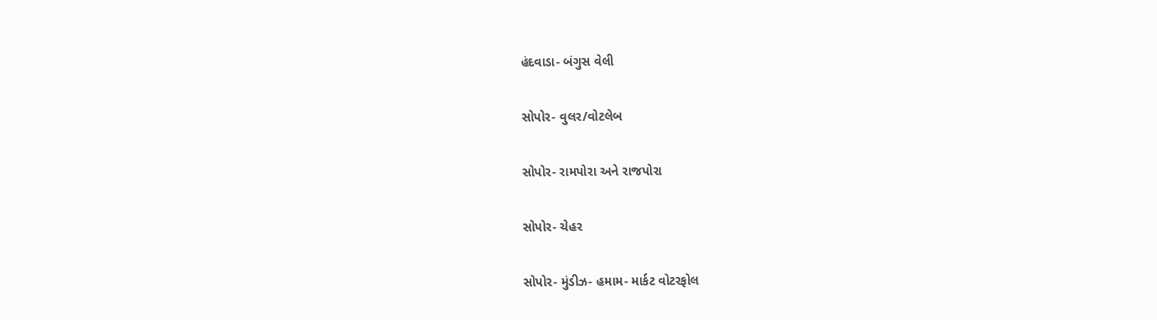હંદવાડા- બંગુસ વેલી

સોપોર- વુલર/વોટલેબ

સોપોર- રામપોરા અને રાજપોરા

સોપોર- ચેહર

સોપોર- મુંડીઝ- હમામ- માર્કટ વોટરફોલ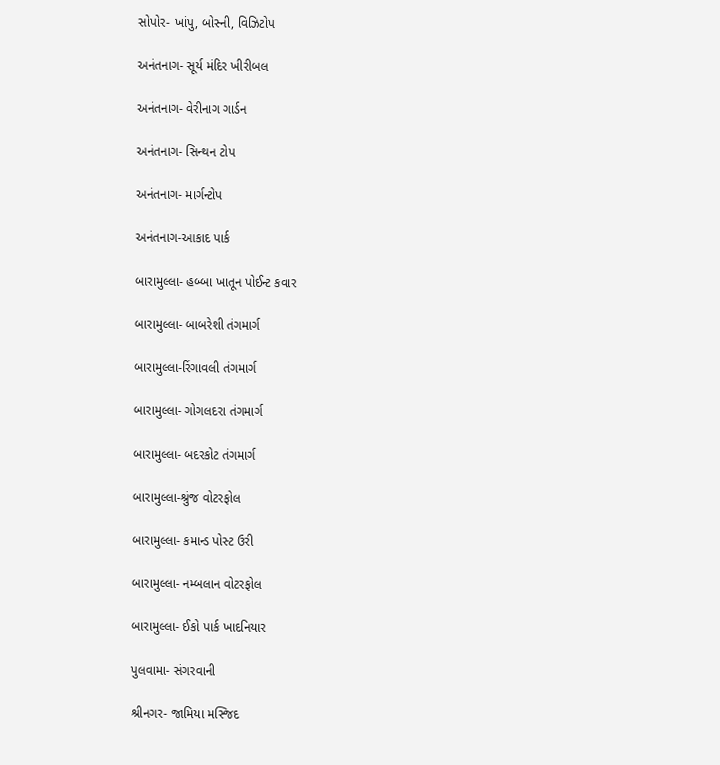સોપોર- ખાંપુ, બોસ્ની, વિઝિટોપ

અનંતનાગ- સૂર્ય મંદિર ખીરીબલ

અનંતનાગ- વેરીનાગ ગાર્ડન

અનંતનાગ- સિન્થન ટોપ

અનંતનાગ- માર્ગન્ટોપ

અનંતનાગ-આકાદ પાર્ક

બારામુલ્લા- હબ્બા ખાતૂન પોઈન્ટ કવાર

બારામુલ્લા- બાબરેશી તંગમાર્ગ

બારામુલ્લા-રિંગાવલી તંગમાર્ગ

બારામુલ્લા- ગોગલદરા તંગમાર્ગ

બારામુલ્લા- બદરકોટ તંગમાર્ગ

બારામુલ્લા-શ્રુંજ વોટરફોલ

બારામુલ્લા- કમાન્ડ પોસ્ટ ઉરી

બારામુલ્લા- નમ્બલાન વોટરફોલ

બારામુલ્લા- ઈકો પાર્ક ખાદનિયાર

પુલવામા- સંગરવાની

શ્રીનગર- જામિયા મસ્જિદ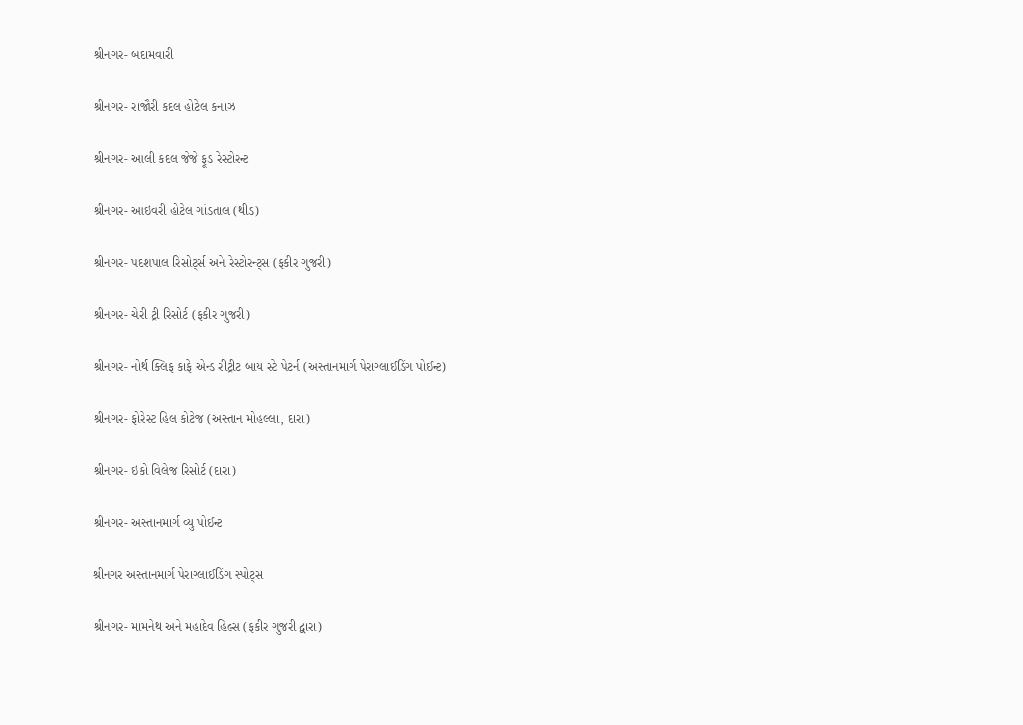શ્રીનગર- બદામવારી

શ્રીનગર- રાજૌરી કદલ હોટેલ કનાઝ

શ્રીનગર- આલી કદલ જેજે ફૂડ રેસ્ટોરન્ટ

શ્રીનગર- આઇવરી હોટેલ ગાંડતાલ (થીડ)

શ્રીનગર- પદશપાલ રિસોર્ટ્સ અને રેસ્ટોરન્ટ્સ (ફકીર ગુજરી)

શ્રીનગર- ચેરી ટ્રી રિસોર્ટ (ફકીર ગુજરી)

શ્રીનગર- નોર્થ ક્લિફ કાફે એન્ડ રીટ્રીટ બાય સ્ટે પેટર્ન (અસ્તાનમાર્ગ પેરાગ્લાઈડિંગ પોઈન્ટ)

શ્રીનગર- ફોરેસ્ટ હિલ કોટેજ (અસ્તાન મોહલ્લા, દારા)

શ્રીનગર- ઇકો વિલેજ રિસોર્ટ (દારા)

શ્રીનગર- અસ્તાનમાર્ગ વ્યુ પોઈન્ટ

શ્રીનગર અસ્તાનમાર્ગ પેરાગ્લાઈડિંગ સ્પોટ્સ

શ્રીનગર- મામનેથ અને મહાદેવ હિલ્સ (ફકીર ગુજરી દ્વારા)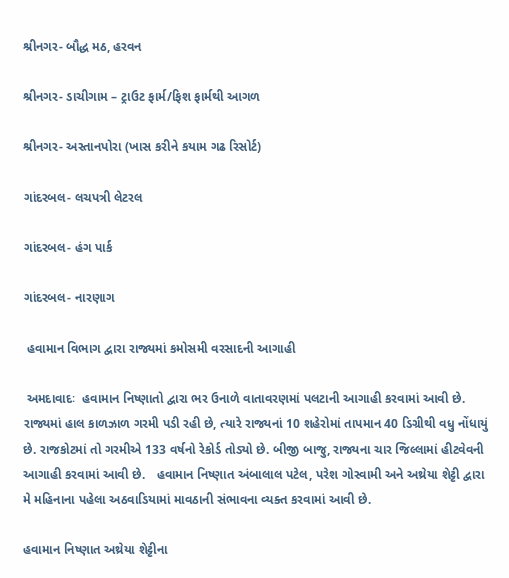શ્રીનગર- બૌદ્ધ મઠ, હરવન

શ્રીનગર- ડાચીગામ – ટ્રાઉટ ફાર્મ/ફિશ ફાર્મથી આગળ

શ્રીનગર- અસ્તાનપોરા (ખાસ કરીને કયામ ગઢ રિસોર્ટ)

ગાંદરબલ- લચપત્રી લેટરલ

ગાંદરબલ- હંગ પાર્ક

ગાંદરબલ- નારણાગ

 હવામાન વિભાગ દ્વારા રાજ્યમાં કમોસમી વરસાદની આગાહી

 અમદાવાદઃ  હવામાન નિષ્ણાતો દ્વારા ભર ઉનાળે વાતાવરણમાં પલટાની આગાહી કરવામાં આવી છે. રાજ્યમાં હાલ કાળઝાળ ગરમી પડી રહી છે, ત્યારે રાજ્યનાં 10 શહેરોમાં તાપમાન 40 ડિગ્રીથી વધુ નોંધાયું છે. રાજકોટમાં તો ગરમીએ 133 વર્ષનો રેકોર્ડ તોડ્યો છે. બીજી બાજુ, રાજ્યના ચાર જિલ્લામાં હીટવેવની આગાહી કરવામાં આવી છે.   હવામાન નિષ્ણાત અંબાલાલ પટેલ, પરેશ ગોસ્વામી અને અથ્રેયા શેટ્ટી દ્વારા મે મહિનાના પહેલા અઠવાડિયામાં માવઠાની સંભાવના વ્યક્ત કરવામાં આવી છે.

હવામાન નિષ્ણાત અથ્રેયા શેટ્ટીના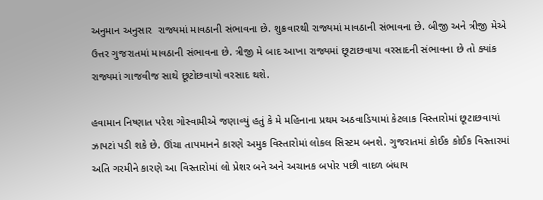અનુમાન અનુસાર  રાજ્યમાં માવઠાની સંભાવના છે. શુક્રવારથી રાજ્યમાં માવઠાની સંભાવના છે. બીજી અને ત્રીજી મેએ ઉત્તર ગુજરાતમાં માવઠાની સંભાવના છે. ત્રીજી મે બાદ આખા રાજ્યમાં છૂટાછવાયા વરસાદની સંભાવના છે તો ક્યાંક રાજ્યમાં ગાજવીજ સાથે છૂટોછવાયો વરસાદ થશે.

હવામાન નિષ્ણાત પરેશ ગોસ્વામીએ જણાવ્યું હતું કે મે મહિનાના પ્રથમ અઠવાડિયામાં કેટલાક વિસ્તારોમાં છૂટાછવાયાં ઝાપટાં પડી શકે છે. ઊંચા તાપમાનને કારણે અમુક વિસ્તારોમાં લોકલ સિસ્ટમ બનશે. ગુજરાતમાં કોઈક કોઈક વિસ્તારમાં અતિ ગરમીને કારણે આ વિસ્તારોમાં લો પ્રેશર બને અને અચાનક બપોર પછી વાદળ બંધાય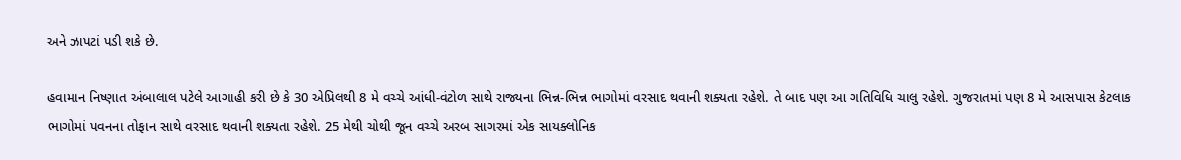અને ઝાપટાં પડી શકે છે.

હવામાન નિષ્ણાત અંબાલાલ પટેલે આગાહી કરી છે કે 30 એપ્રિલથી 8 મે વચ્ચે આંધી-વંટોળ સાથે રાજ્યના ભિન્ન-ભિન્ન ભાગોમાં વરસાદ થવાની શક્યતા રહેશે. તે બાદ પણ આ ગતિવિધિ ચાલુ રહેશે. ગુજરાતમાં પણ 8 મે આસપાસ કેટલાક ભાગોમાં પવનના તોફાન સાથે વરસાદ થવાની શક્યતા રહેશે. 25 મેથી ચોથી જૂન વચ્ચે અરબ સાગરમાં એક સાયક્લોનિક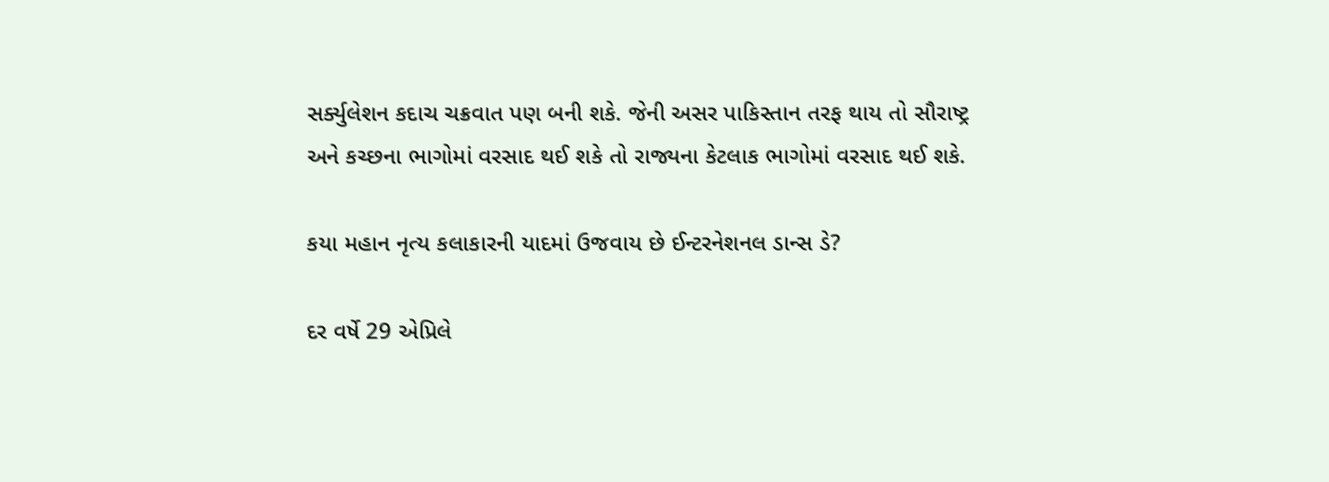સર્ક્યુલેશન કદાચ ચક્રવાત પણ બની શકે. જેની અસર પાકિસ્તાન તરફ થાય તો સૌરાષ્ટ્ર અને કચ્છના ભાગોમાં વરસાદ થઈ શકે તો રાજ્યના કેટલાક ભાગોમાં વરસાદ થઈ શકે.

કયા મહાન નૃત્ય કલાકારની યાદમાં ઉજવાય છે ઈન્ટરનેશનલ ડાન્સ ડે?

દર વર્ષે 29 એપ્રિલે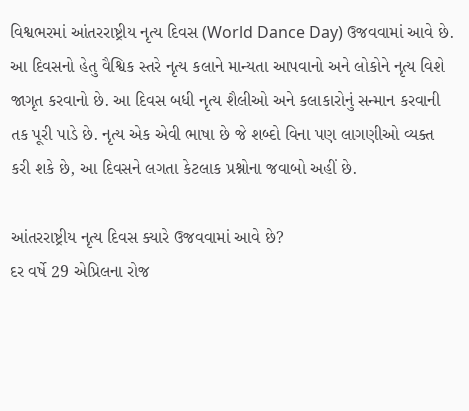વિશ્વભરમાં આંતરરાષ્ટ્રીય નૃત્ય દિવસ (World Dance Day) ઉજવવામાં આવે છે. આ દિવસનો હેતુ વૈશ્વિક સ્તરે નૃત્ય કલાને માન્યતા આપવાનો અને લોકોને નૃત્ય વિશે જાગૃત કરવાનો છે. આ દિવસ બધી નૃત્ય શૈલીઓ અને કલાકારોનું સન્માન કરવાની તક પૂરી પાડે છે. નૃત્ય એક એવી ભાષા છે જે શબ્દો વિના પણ લાગણીઓ વ્યક્ત કરી શકે છે, આ દિવસને લગતા કેટલાક પ્રશ્નોના જવાબો અહીં છે.

આંતરરાષ્ટ્રીય નૃત્ય દિવસ ક્યારે ઉજવવામાં આવે છે?
દર વર્ષે 29 એપ્રિલના રોજ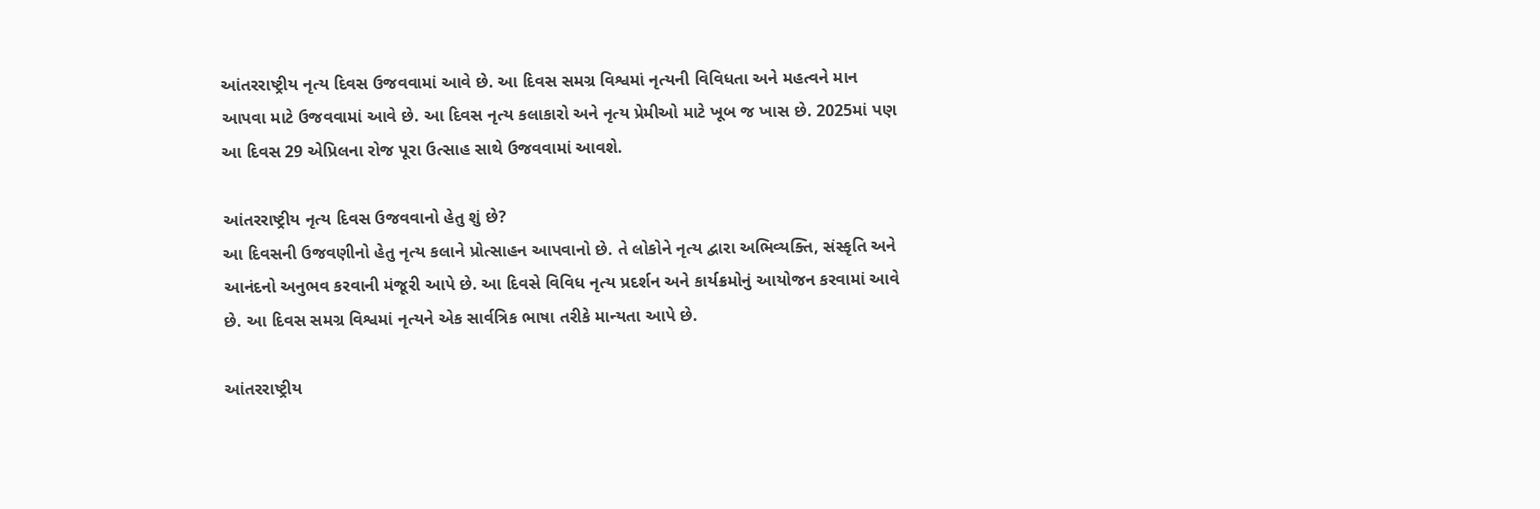આંતરરાષ્ટ્રીય નૃત્ય દિવસ ઉજવવામાં આવે છે. આ દિવસ સમગ્ર વિશ્વમાં નૃત્યની વિવિધતા અને મહત્વને માન આપવા માટે ઉજવવામાં આવે છે. આ દિવસ નૃત્ય કલાકારો અને નૃત્ય પ્રેમીઓ માટે ખૂબ જ ખાસ છે. 2025માં પણ આ દિવસ 29 એપ્રિલના રોજ પૂરા ઉત્સાહ સાથે ઉજવવામાં આવશે.

આંતરરાષ્ટ્રીય નૃત્ય દિવસ ઉજવવાનો હેતુ શું છે?
આ દિવસની ઉજવણીનો હેતુ નૃત્ય કલાને પ્રોત્સાહન આપવાનો છે. તે લોકોને નૃત્ય દ્વારા અભિવ્યક્તિ, સંસ્કૃતિ અને આનંદનો અનુભવ કરવાની મંજૂરી આપે છે. આ દિવસે વિવિધ નૃત્ય પ્રદર્શન અને કાર્યક્રમોનું આયોજન કરવામાં આવે છે. આ દિવસ સમગ્ર વિશ્વમાં નૃત્યને એક સાર્વત્રિક ભાષા તરીકે માન્યતા આપે છે.

આંતરરાષ્ટ્રીય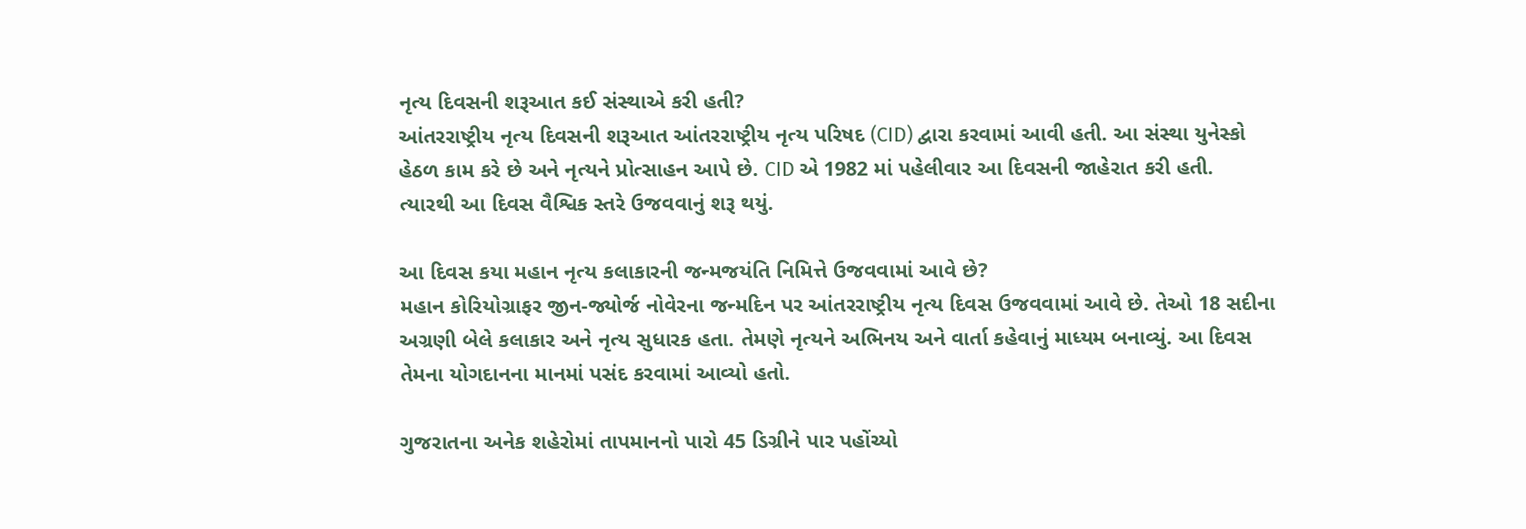નૃત્ય દિવસની શરૂઆત કઈ સંસ્થાએ કરી હતી?
આંતરરાષ્ટ્રીય નૃત્ય દિવસની શરૂઆત આંતરરાષ્ટ્રીય નૃત્ય પરિષદ (CID) દ્વારા કરવામાં આવી હતી. આ સંસ્થા યુનેસ્કો હેઠળ કામ કરે છે અને નૃત્યને પ્રોત્સાહન આપે છે. CID એ 1982 માં પહેલીવાર આ દિવસની જાહેરાત કરી હતી. ત્યારથી આ દિવસ વૈશ્વિક સ્તરે ઉજવવાનું શરૂ થયું.

આ દિવસ કયા મહાન નૃત્ય કલાકારની જન્મજયંતિ નિમિત્તે ઉજવવામાં આવે છે?
મહાન કોરિયોગ્રાફર જીન-જ્યોર્જ નોવેરના જન્મદિન પર આંતરરાષ્ટ્રીય નૃત્ય દિવસ ઉજવવામાં આવે છે. તેઓ 18 સદીના અગ્રણી બેલે કલાકાર અને નૃત્ય સુધારક હતા. તેમણે નૃત્યને અભિનય અને વાર્તા કહેવાનું માધ્યમ બનાવ્યું. આ દિવસ તેમના યોગદાનના માનમાં પસંદ કરવામાં આવ્યો હતો.

ગુજરાતના અનેક શહેરોમાં તાપમાનનો પારો 45 ડિગ્રીને પાર પહોંચ્યો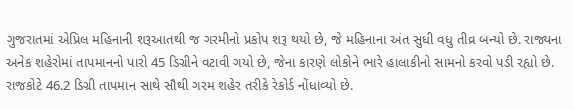ગુજરાતમાં એપ્રિલ મહિનાની શરૂઆતથી જ ગરમીનો પ્રકોપ શરૂ થયો છે, જે મહિનાના અંત સુધી વધુ તીવ્ર બન્યો છે. રાજ્યના અનેક શહેરોમાં તાપમાનનો પારો 45 ડિગ્રીને વટાવી ગયો છે, જેના કારણે લોકોને ભારે હાલાકીનો સામનો કરવો પડી રહ્યો છે. રાજકોટે 46.2 ડિગ્રી તાપમાન સાથે સૌથી ગરમ શહેર તરીકે રેકોર્ડ નોંધાવ્યો છે.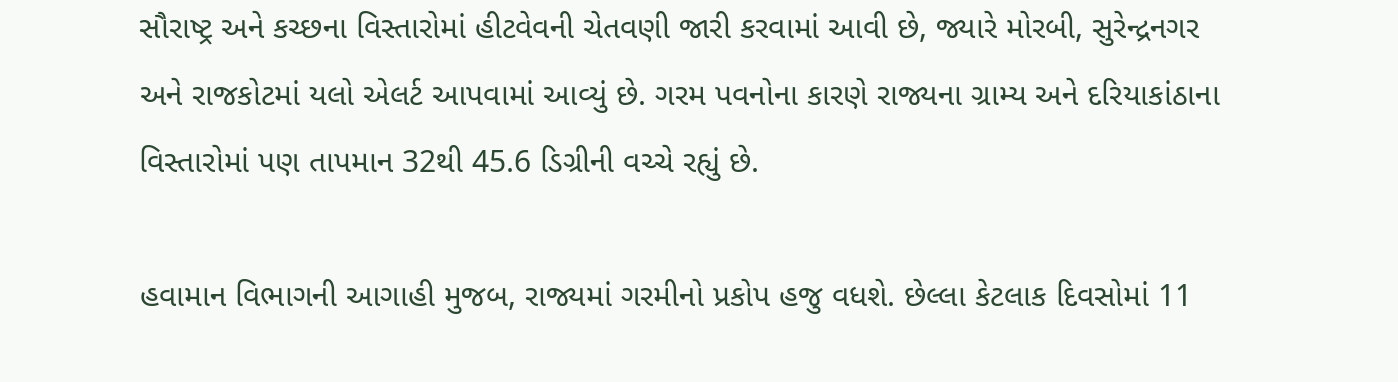સૌરાષ્ટ્ર અને કચ્છના વિસ્તારોમાં હીટવેવની ચેતવણી જારી કરવામાં આવી છે, જ્યારે મોરબી, સુરેન્દ્રનગર અને રાજકોટમાં યલો એલર્ટ આપવામાં આવ્યું છે. ગરમ પવનોના કારણે રાજ્યના ગ્રામ્ય અને દરિયાકાંઠાના વિસ્તારોમાં પણ તાપમાન 32થી 45.6 ડિગ્રીની વચ્ચે રહ્યું છે.

હવામાન વિભાગની આગાહી મુજબ, રાજ્યમાં ગરમીનો પ્રકોપ હજુ વધશે. છેલ્લા કેટલાક દિવસોમાં 11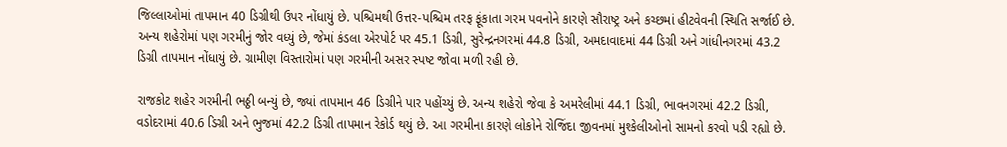જિલ્લાઓમાં તાપમાન 40 ડિગ્રીથી ઉપર નોંધાયું છે. પશ્ચિમથી ઉત્તર-પશ્ચિમ તરફ ફૂંકાતા ગરમ પવનોને કારણે સૌરાષ્ટ્ર અને કચ્છમાં હીટવેવની સ્થિતિ સર્જાઈ છે. અન્ય શહેરોમાં પણ ગરમીનું જોર વધ્યું છે, જેમાં કંડલા એરપોર્ટ પર 45.1 ડિગ્રી, સુરેન્દ્રનગરમાં 44.8 ડિગ્રી, અમદાવાદમાં 44 ડિગ્રી અને ગાંધીનગરમાં 43.2 ડિગ્રી તાપમાન નોંધાયું છે. ગ્રામીણ વિસ્તારોમાં પણ ગરમીની અસર સ્પષ્ટ જોવા મળી રહી છે.

રાજકોટ શહેર ગરમીની ભઠ્ઠી બન્યું છે, જ્યાં તાપમાન 46 ડિગ્રીને પાર પહોંચ્યું છે. અન્ય શહેરો જેવા કે અમરેલીમાં 44.1 ડિગ્રી, ભાવનગરમાં 42.2 ડિગ્રી, વડોદરામાં 40.6 ડિગ્રી અને ભુજમાં 42.2 ડિગ્રી તાપમાન રેકોર્ડ થયું છે. આ ગરમીના કારણે લોકોને રોજિંદા જીવનમાં મુશ્કેલીઓનો સામનો કરવો પડી રહ્યો છે.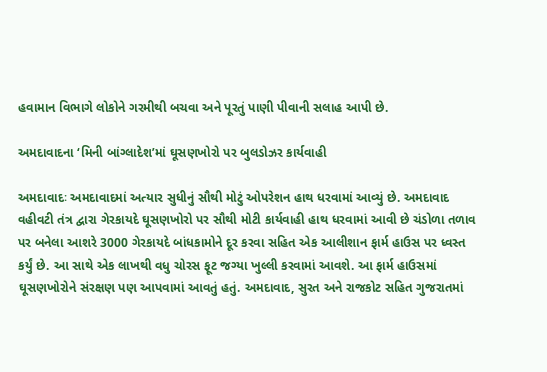હવામાન વિભાગે લોકોને ગરમીથી બચવા અને પૂરતું પાણી પીવાની સલાહ આપી છે.

અમદાવાદના ‘મિની બાંગ્લાદેશ’માં ઘૂસણખોરો પર બુલડોઝર કાર્યવાહી

અમદાવાદઃ અમદાવાદમાં અત્યાર સુધીનું સૌથી મોટું ઓપરેશન હાથ ધરવામાં આવ્યું છે. અમદાવાદ વહીવટી તંત્ર દ્વારા ગેરકાયદે ઘૂસણખોરો પર સૌથી મોટી કાર્યવાહી હાથ ધરવામાં આવી છે ચંડોળા તળાવ પર બનેલા આશરે 3000 ગેરકાયદે બાંધકામોને દૂર કરવા સહિત એક આલીશાન ફાર્મ હાઉસ પર ધ્વસ્ત કર્યું છે. આ સાથે એક લાખથી વધુ ચોરસ ફૂટ જગ્યા ખુલ્લી કરવામાં આવશે. આ ફાર્મ હાઉસમાં ઘૂસણખોરોને સંરક્ષણ પણ આપવામાં આવતું હતું. અમદાવાદ, સુરત અને રાજકોટ સહિત ગુજરાતમાં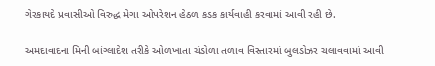ગેરકાયદે પ્રવાસીઓ વિરુદ્ધ મેગા ઓપરેશન હેઠળ કડક કાર્યવાહી કરવામાં આવી રહી છે.

અમદાવાદના મિની બાંગ્લાદેશ તરીકે ઓળખાતા ચંડોળા તળાવ વિસ્તારમાં બુલડોઝર ચલાવવામાં આવી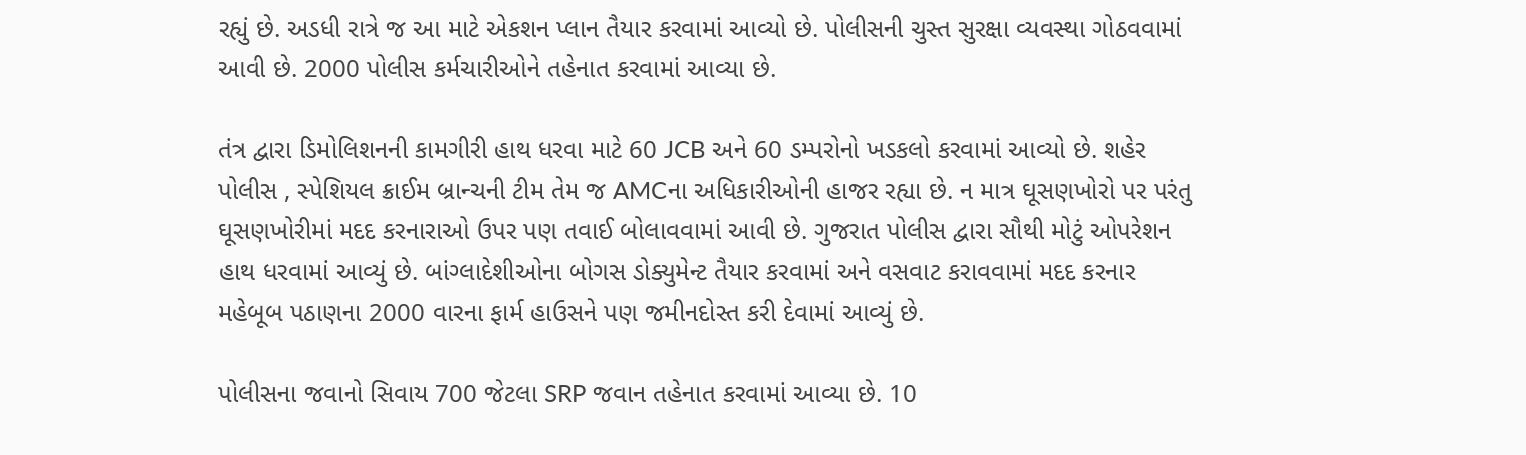રહ્યું છે. અડધી રાત્રે જ આ માટે એકશન પ્લાન તૈયાર કરવામાં આવ્યો છે. પોલીસની ચુસ્ત સુરક્ષા વ્યવસ્થા ગોઠવવામાં આવી છે. 2000 પોલીસ કર્મચારીઓને તહેનાત કરવામાં આવ્યા છે.

તંત્ર દ્વારા ડિમોલિશનની કામગીરી હાથ ધરવા માટે 60 JCB અને 60 ડમ્પરોનો ખડકલો કરવામાં આવ્યો છે. શહેર પોલીસ , સ્પેશિયલ ક્રાઈમ બ્રાન્ચની ટીમ તેમ જ AMCના અધિકારીઓની હાજર રહ્યા છે. ન માત્ર ઘૂસણખોરો પર પરંતુ ઘૂસણખોરીમાં મદદ કરનારાઓ ઉપર પણ તવાઈ બોલાવવામાં આવી છે. ગુજરાત પોલીસ દ્વારા સૌથી મોટું ઓપરેશન હાથ ધરવામાં આવ્યું છે. બાંગ્લાદેશીઓના બોગસ ડોક્યુમેન્ટ તૈયાર કરવામાં અને વસવાટ કરાવવામાં મદદ કરનાર મહેબૂબ પઠાણના 2000 વારના ફાર્મ હાઉસને પણ જમીનદોસ્ત કરી દેવામાં આવ્યું છે.

પોલીસના જવાનો સિવાય 700 જેટલા SRP જવાન તહેનાત કરવામાં આવ્યા છે. 10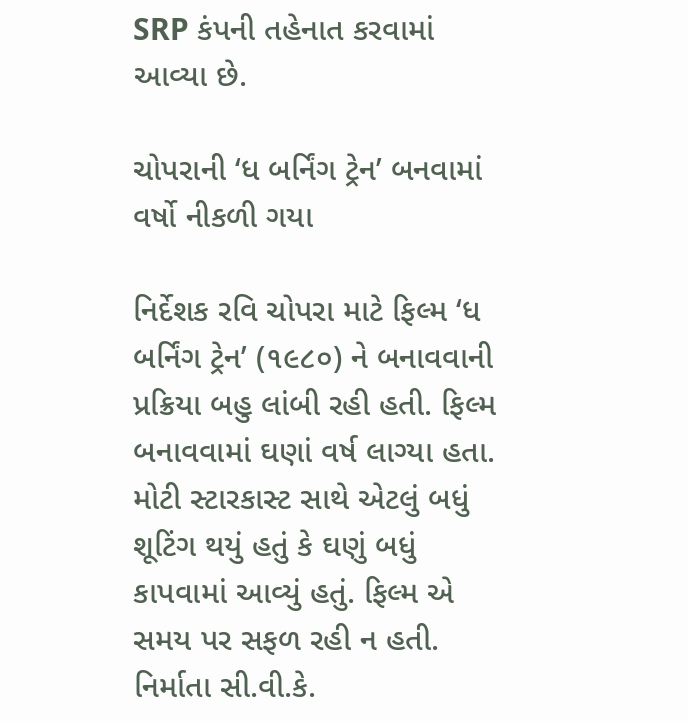SRP કંપની તહેનાત કરવામાં આવ્યા છે.

ચોપરાની ‘ધ બર્નિંગ ટ્રેન’ બનવામાં વર્ષો નીકળી ગયા

નિર્દેશક રવિ ચોપરા માટે ફિલ્મ ‘ધ બર્નિંગ ટ્રેન’ (૧૯૮૦) ને બનાવવાની પ્રક્રિયા બહુ લાંબી રહી હતી. ફિલ્મ બનાવવામાં ઘણાં વર્ષ લાગ્યા હતા. મોટી સ્ટારકાસ્ટ સાથે એટલું બધું શૂટિંગ થયું હતું કે ઘણું બધું કાપવામાં આવ્યું હતું. ફિલ્મ એ સમય પર સફળ રહી ન હતી. નિર્માતા સી.વી.કે.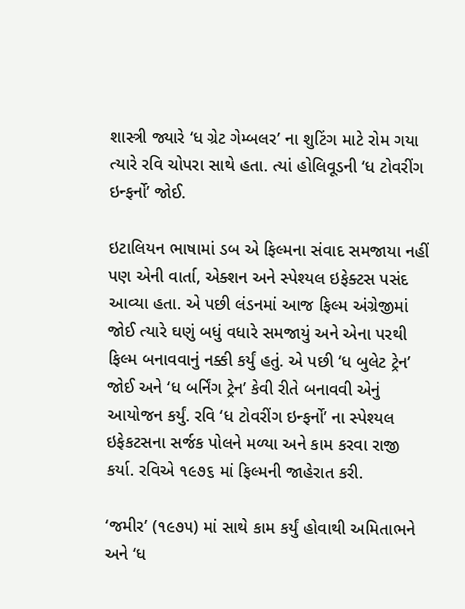શાસ્ત્રી જ્યારે ‘ધ ગ્રેટ ગેમ્બલર’ ના શુટિંગ માટે રોમ ગયા ત્યારે રવિ ચોપરા સાથે હતા. ત્યાં હોલિવૂડની ‘ધ ટોવરીંગ ઇન્ફર્નો’ જોઈ.

ઇટાલિયન ભાષામાં ડબ એ ફિલ્મના સંવાદ સમજાયા નહીં પણ એની વાર્તા, એક્શન અને સ્પેશ્યલ ઇફેક્ટસ પસંદ આવ્યા હતા. એ પછી લંડનમાં આજ ફિલ્મ અંગ્રેજીમાં જોઈ ત્યારે ઘણું બધું વધારે સમજાયું અને એના પરથી ફિલ્મ બનાવવાનું નક્કી કર્યું હતું. એ પછી ‘ધ બુલેટ ટ્રેન’ જોઈ અને ‘ધ બર્નિંગ ટ્રેન’ કેવી રીતે બનાવવી એનું આયોજન કર્યું. રવિ ‘ધ ટોવરીંગ ઇન્ફર્નો’ ના સ્પેશ્યલ ઇફેકટસના સર્જક પોલને મળ્યા અને કામ કરવા રાજી કર્યા. રવિએ ૧૯૭૬ માં ફિલ્મની જાહેરાત કરી.

‘જમીર’ (૧૯૭૫) માં સાથે કામ કર્યું હોવાથી અમિતાભને અને ‘ધ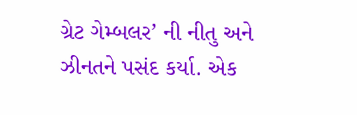ગ્રેટ ગેમ્બલર’ ની નીતુ અને ઝીનતને પસંદ કર્યા. એક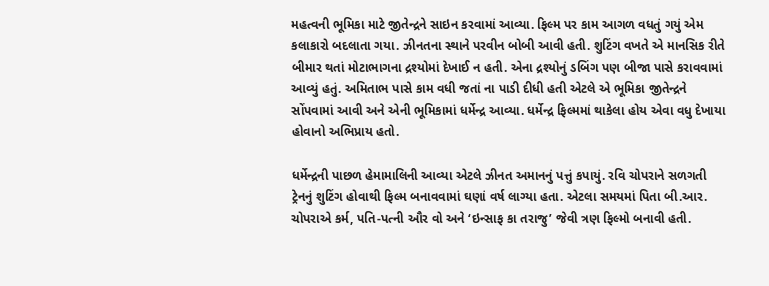મહત્વની ભૂમિકા માટે જીતેન્દ્રને સાઇન કરવામાં આવ્યા. ફિલ્મ પર કામ આગળ વધતું ગયું એમ કલાકારો બદલાતા ગયા. ઝીનતના સ્થાને પરવીન બોબી આવી હતી. શુટિંગ વખતે એ માનસિક રીતે બીમાર થતાં મોટાભાગના દ્રશ્યોમાં દેખાઈ ન હતી. એના દ્રશ્યોનું ડબિંગ પણ બીજા પાસે કરાવવામાં આવ્યું હતું. અમિતાભ પાસે કામ વધી જતાં ના પાડી દીધી હતી એટલે એ ભૂમિકા જીતેન્દ્રને સોંપવામાં આવી અને એની ભૂમિકામાં ધર્મેન્દ્ર આવ્યા. ધર્મેન્દ્ર ફિલ્મમાં થાકેલા હોય એવા વધુ દેખાયા હોવાનો અભિપ્રાય હતો.

ધર્મેન્દ્રની પાછળ હેમામાલિની આવ્યા એટલે ઝીનત અમાનનું પત્તું કપાયું. રવિ ચોપરાને સળગતી ટ્રેનનું શુટિંગ હોવાથી ફિલ્મ બનાવવામાં ઘણાં વર્ષ લાગ્યા હતા. એટલા સમયમાં પિતા બી.આર. ચોપરાએ કર્મ, પતિ-પત્ની ઔર વો અને ‘ઇન્સાફ કા તરાજુ’ જેવી ત્રણ ફિલ્મો બનાવી હતી.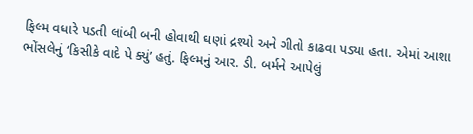ફિલ્મ વધારે પડતી લાંબી બની હોવાથી ઘણાં દ્રશ્યો અને ગીતો કાઢવા પડ્યા હતા. એમાં આશા ભોંસલેનું ‘કિસીકે વાદે પે ક્યું’ હતું. ફિલ્મનું આર. ડી. બર્મને આપેલું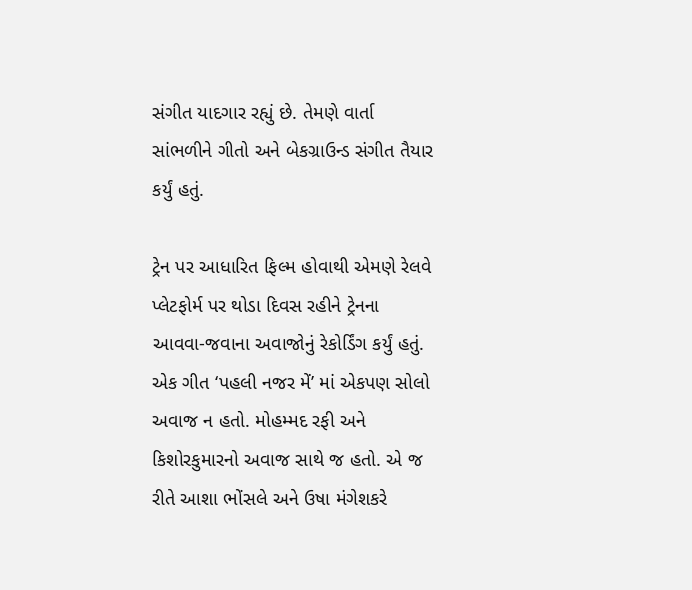સંગીત યાદગાર રહ્યું છે. તેમણે વાર્તા સાંભળીને ગીતો અને બેકગ્રાઉન્ડ સંગીત તૈયાર કર્યું હતું.

ટ્રેન પર આધારિત ફિલ્મ હોવાથી એમણે રેલવે પ્લેટફોર્મ પર થોડા દિવસ રહીને ટ્રેનના આવવા-જવાના અવાજોનું રેકોર્ડિંગ કર્યું હતું. એક ગીત ‘પહલી નજર મેં’ માં એકપણ સોલો અવાજ ન હતો. મોહમ્મદ રફી અને કિશોરકુમારનો અવાજ સાથે જ હતો. એ જ રીતે આશા ભોંસલે અને ઉષા મંગેશકરે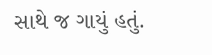સાથે જ ગાયું હતું.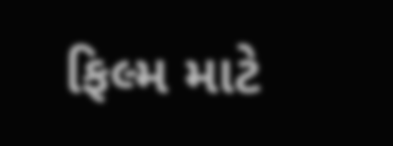ફિલ્મ માટે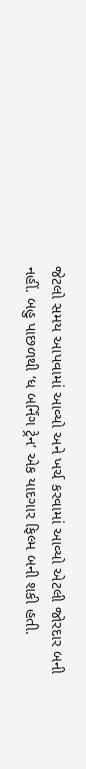જેટલો સમય આપવામાં આવ્યો અને ખર્ચ કરવામાં આવ્યો એટલી જોરદાર બની નહીં. બહુ પાછળથી ‘ધ બર્નિંગ ટ્રેન’ એક યાદગાર ફિલ્મ બની શકી હતી.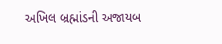અખિલ બ્રહ્માંડની અજાયબ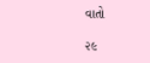વાતો

૨૯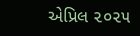એપ્રિલ ૨૦૨૫